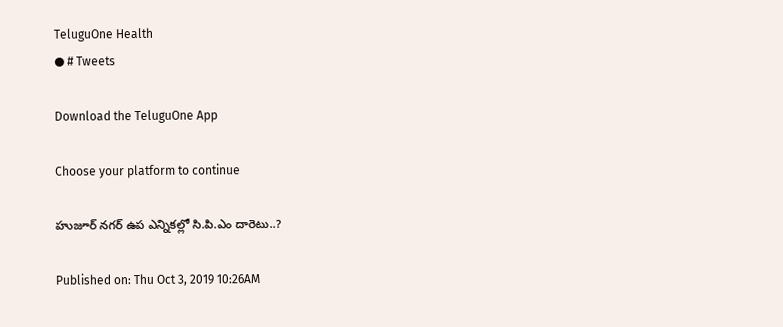TeluguOne Health
● # Tweets

Download the TeluguOne App

Choose your platform to continue

హుజూర్ నగర్ ఉప ఎన్నికల్లో సి.పి.ఎం దారెటు..?

Published on: Thu Oct 3, 2019 10:26AM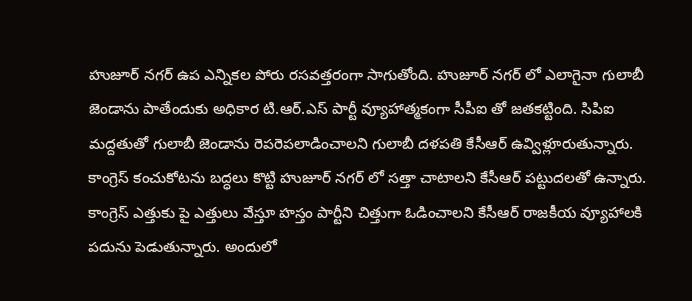హుజూర్ నగర్ ఉప ఎన్నికల పోరు రసవత్తరంగా సాగుతోంది. హుజూర్ నగర్ లో ఎలాగైనా గులాబీ జెండాను పాతేందుకు అధికార టి.ఆర్.ఎస్ పార్టీ వ్యూహాత్మకంగా సీపీఐ తో జతకట్టింది. సిపిఐ మద్దతుతో గులాబీ జెండాను రెపరెపలాడించాలని గులాబీ దళపతి కేసీఆర్ ఉవ్విళ్లూరుతున్నారు. కాంగ్రెస్ కంచుకోటను బద్ధలు కొట్టి హుజూర్ నగర్ లో సత్తా చాటాలని కేసీఆర్ పట్టుదలతో ఉన్నారు. కాంగ్రెస్ ఎత్తుకు పై ఎత్తులు వేస్తూ హస్తం పార్టీని చిత్తుగా ఓడించాలని కేసీఆర్ రాజకీయ వ్యూహాలకి పదును పెడుతున్నారు. అందులో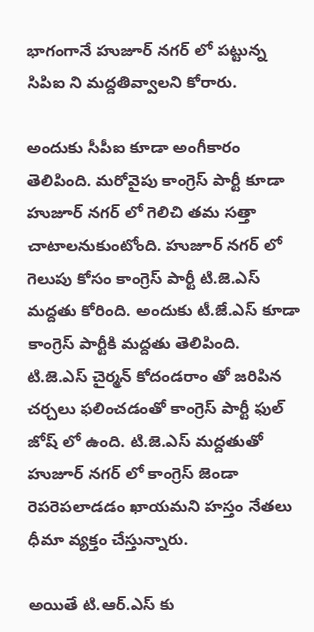భాగంగానే హుజూర్ నగర్ లో పట్టున్న సిపిఐ ని మద్దతివ్వాలని కోరారు.

అందుకు సీపీఐ కూడా అంగీకారం తెలిపింది. మరోవైపు కాంగ్రెస్ పార్టీ కూడా హుజూర్ నగర్ లో గెలిచి తమ సత్తా చాటాలనుకుంటోంది. హుజూర్ నగర్ లో గెలుపు కోసం కాంగ్రెస్ పార్టీ టి.జె.ఎస్ మద్దతు కోరింది. అందుకు టీ.జే.ఎస్ కూడా కాంగ్రెస్ పార్టీకి మద్దతు తెలిపింది. టి.జె.ఎస్ చైర్మన్ కోదండరాం తో జరిపిన చర్చలు ఫలించడంతో కాంగ్రెస్ పార్టీ ఫుల్ జోష్ లో ఉంది. టి.జె.ఎస్ మద్దతుతో హుజూర్ నగర్ లో కాంగ్రెస్ జెండా రెపరెపలాడడం ఖాయమని హస్తం నేతలు ధీమా వ్యక్తం చేస్తున్నారు.

అయితే టి.ఆర్.ఎస్ కు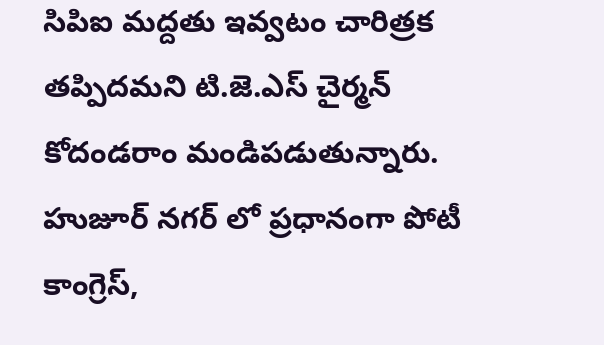సిపిఐ మద్దతు ఇవ్వటం చారిత్రక తప్పిదమని టి.జె.ఎస్ చైర్మన్ కోదండరాం మండిపడుతున్నారు.  హుజూర్ నగర్ లో ప్రధానంగా పోటీ కాంగ్రెస్,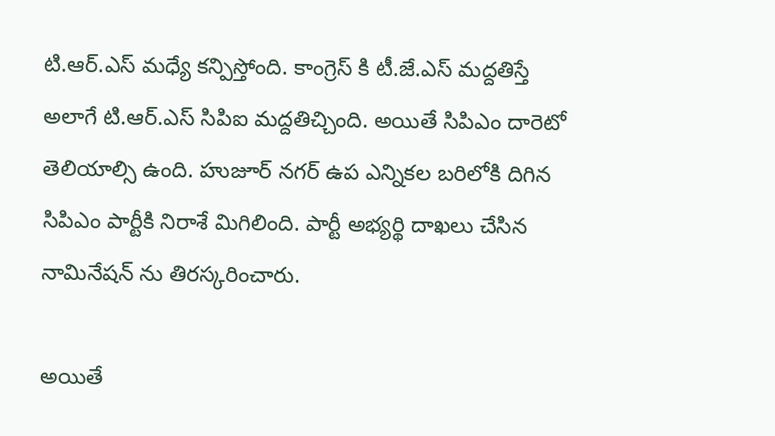టి.ఆర్.ఎస్ మధ్యే కన్పిస్తోంది. కాంగ్రెస్ కి టీ.జే.ఎస్ మద్దతిస్తే అలాగే టి.ఆర్.ఎస్ సిపిఐ మద్దతిచ్చింది. అయితే సిపిఎం దారెటో తెలియాల్సి ఉంది. హుజూర్ నగర్ ఉప ఎన్నికల బరిలోకి దిగిన సిపిఎం పార్టీకి నిరాశే మిగిలింది. పార్టీ అభ్యర్థి దాఖలు చేసిన నామినేషన్ ను తిరస్కరించారు.

అయితే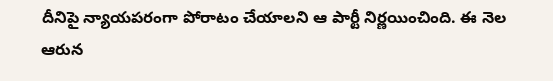దీనిపై న్యాయపరంగా పోరాటం చేయాలని ఆ పార్టీ నిర్ణయించింది. ఈ నెల ఆరున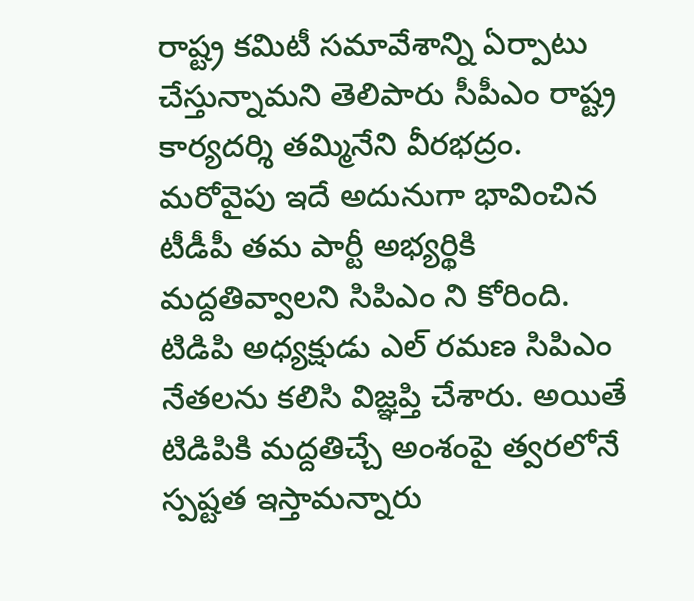రాష్ట్ర కమిటీ సమావేశాన్ని ఏర్పాటు చేస్తున్నామని తెలిపారు సీపీఎం రాష్ట్ర కార్యదర్శి తమ్మినేని వీరభద్రం. మరోవైపు ఇదే అదునుగా భావించిన టీడీపీ తమ పార్టీ అభ్యర్థికి మద్దతివ్వాలని సిపిఎం ని కోరింది. టిడిపి అధ్యక్షుడు ఎల్ రమణ సిపిఎం నేతలను కలిసి విజ్ఞప్తి చేశారు. అయితే టిడిపికి మద్దతిచ్చే అంశంపై త్వరలోనే స్పష్టత ఇస్తామన్నారు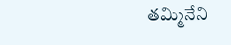తమ్మినేని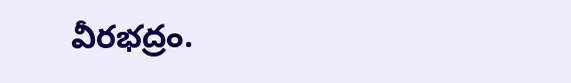వీరభద్రం.